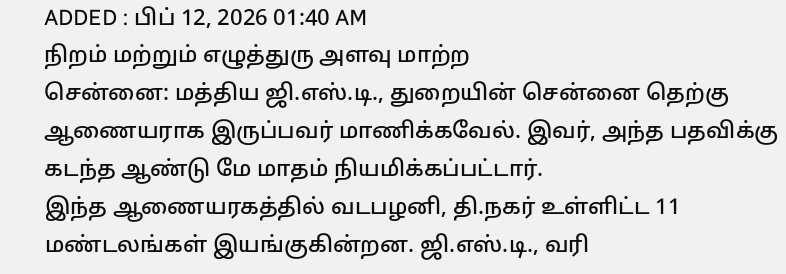ADDED : பிப் 12, 2026 01:40 AM
நிறம் மற்றும் எழுத்துரு அளவு மாற்ற
சென்னை: மத்திய ஜி.எஸ்.டி., துறையின் சென்னை தெற்கு ஆணையராக இருப்பவர் மாணிக்கவேல். இவர், அந்த பதவிக்கு கடந்த ஆண்டு மே மாதம் நியமிக்கப்பட்டார்.
இந்த ஆணையரகத்தில் வடபழனி, தி.நகர் உள்ளிட்ட 11 மண்டலங்கள் இயங்குகின்றன. ஜி.எஸ்.டி., வரி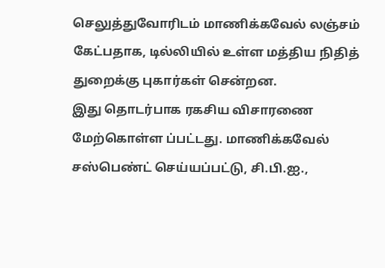செலுத்துவோரிடம் மாணிக்கவேல் லஞ்சம் கேட்பதாக, டில்லியில் உள்ள மத்திய நிதித் துறைக்கு புகார்கள் சென்றன.
இது தொடர்பாக ரகசிய விசாரணை மேற்கொள்ள ப்பட்டது. மாணிக்கவேல் சஸ்பெண்ட் செய்யப்பட்டு, சி.பி.ஐ.,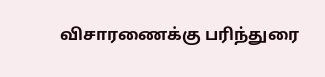விசாரணைக்கு பரிந்துரை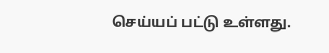செய்யப் பட்டு உள்ளது.